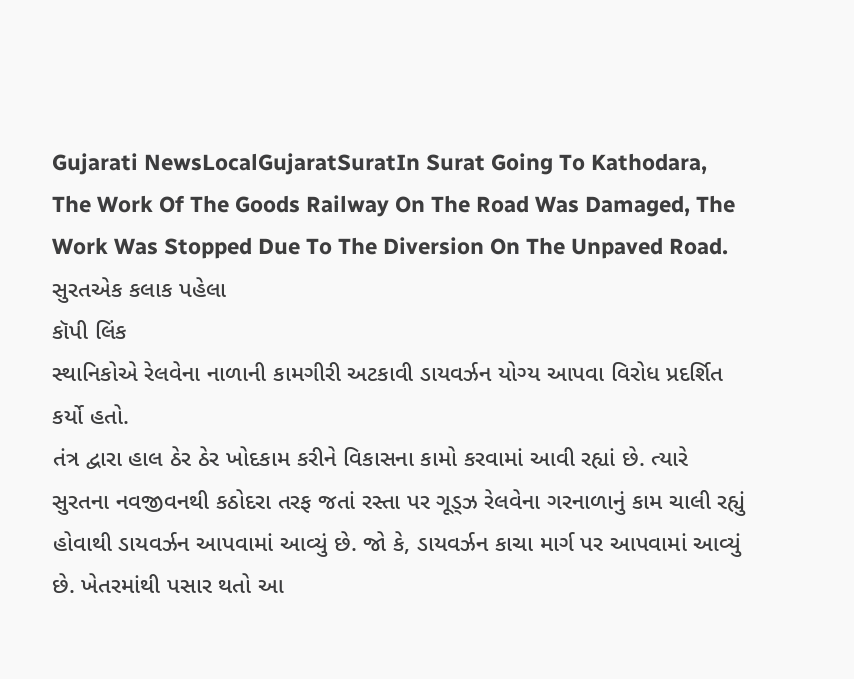Gujarati NewsLocalGujaratSuratIn Surat Going To Kathodara, The Work Of The Goods Railway On The Road Was Damaged, The Work Was Stopped Due To The Diversion On The Unpaved Road.
સુરતએક કલાક પહેલા
કૉપી લિંક
સ્થાનિકોએ રેલવેના નાળાની કામગીરી અટકાવી ડાયવર્ઝન યોગ્ય આપવા વિરોધ પ્રદર્શિત કર્યો હતો.
તંત્ર દ્વારા હાલ ઠેર ઠેર ખોદકામ કરીને વિકાસના કામો કરવામાં આવી રહ્યાં છે. ત્યારે સુરતના નવજીવનથી કઠોદરા તરફ જતાં રસ્તા પર ગૂડ્ઝ રેલવેના ગરનાળાનું કામ ચાલી રહ્યું હોવાથી ડાયવર્ઝન આપવામાં આવ્યું છે. જો કે, ડાયવર્ઝન કાચા માર્ગ પર આપવામાં આવ્યું છે. ખેતરમાંથી પસાર થતો આ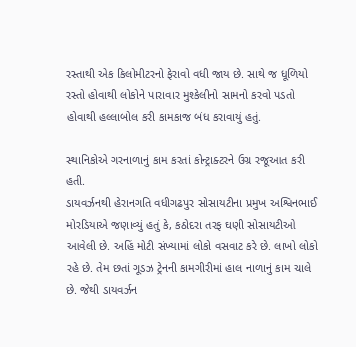રસ્તાથી એક કિલોમીટરનો ફેરાવો વધી જાય છે. સાથે જ ધૂળિયો રસ્તો હોવાથી લોકોને પારાવાર મુશ્કેલીનો સામનો કરવો પડતો હોવાથી હલ્લાબોલ કરી કામકાજ બંધ કરાવાયું હતું.

સ્થાનિકોએ ગરનાળાનું કામ કરતાં કોન્ટ્રાક્ટરને ઉગ્ર રજૂઆત કરી હતી.
ડાયવર્ઝનથી હેરાનગતિ વધીગઢપુર સોસાયટીના પ્રમુખ અશ્વિનભાઈ મોરડિયાએ જણાવ્યું હતું કે, કઠોદરા તરફ ઘણી સોસાયટીઓ આવેલી છે. અહિં મોટી સંખ્યામાં લોકો વસવાટ કરે છે. લાખો લોકો રહે છે. તેમ છતાં ગૂડઝ ટ્રેનની કામગીરીમાં હાલ નાળાનું કામ ચાલે છે. જેથી ડાયવર્ઝન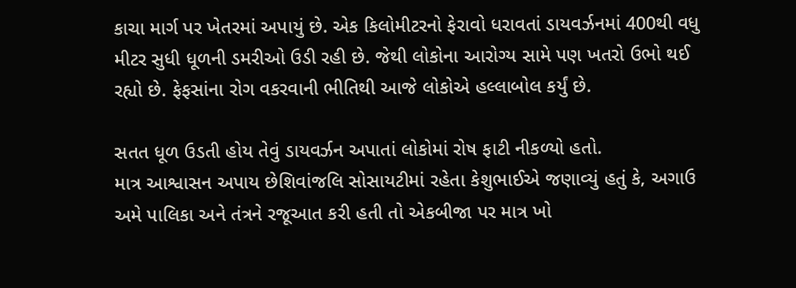કાચા માર્ગ પર ખેતરમાં અપાયું છે. એક કિલોમીટરનો ફેરાવો ધરાવતાં ડાયવર્ઝનમાં 400થી વધુ મીટર સુધી ધૂળની ડમરીઓ ઉડી રહી છે. જેથી લોકોના આરોગ્ય સામે પણ ખતરો ઉભો થઈ રહ્યો છે. ફેફસાંના રોગ વકરવાની ભીતિથી આજે લોકોએ હલ્લાબોલ કર્યું છે.

સતત ધૂળ ઉડતી હોય તેવું ડાયવર્ઝન અપાતાં લોકોમાં રોષ ફાટી નીકળ્યો હતો.
માત્ર આશ્વાસન અપાય છેશિવાંજલિ સોસાયટીમાં રહેતા કેશુભાઈએ જણાવ્યું હતું કે, અગાઉ અમે પાલિકા અને તંત્રને રજૂઆત કરી હતી તો એકબીજા પર માત્ર ખો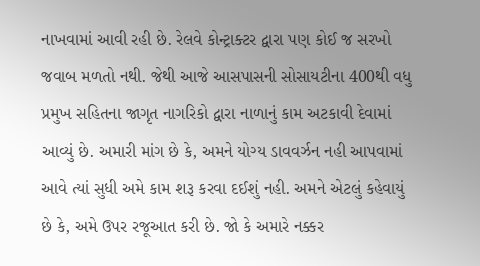નાખવામાં આવી રહી છે. રેલવે કોન્ટ્રાક્ટર દ્વારા પણ કોઈ જ સરખો જવાબ મળતો નથી. જેથી આજે આસપાસની સોસાયટીના 400થી વધુ પ્રમુખ સહિતના જાગૃત નાગરિકો દ્વારા નાળાનું કામ અટકાવી દેવામાં આવ્યું છે. અમારી માંગ છે કે, અમને યોગ્ય ડાવવર્ઝન નહી આપવામાં આવે ત્યાં સુધી અમે કામ શરૂ કરવા દઈશું નહી. અમને એટલું કહેવાયું છે કે, અમે ઉપર રજૂઆત કરી છે. જો કે અમારે નક્કર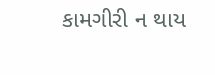કામગીરી ન થાય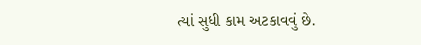ત્યાં સુધી કામ અટકાવવું છે.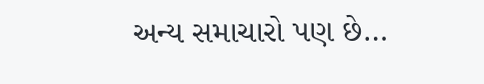અન્ય સમાચારો પણ છે…